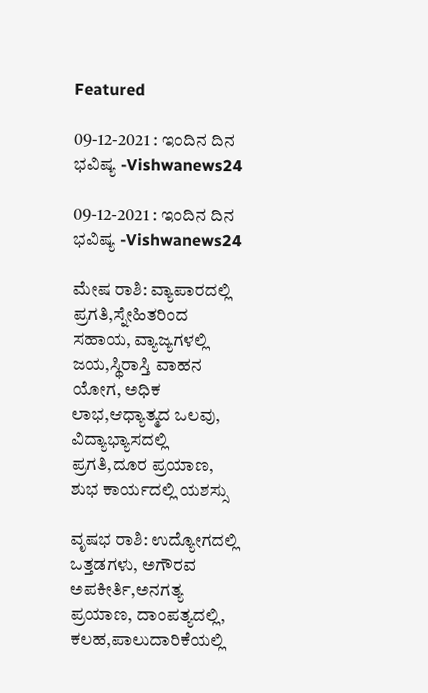Featured

09-12-2021 : ಇಂದಿನ ದಿನ ಭವಿಷ್ಯ -Vishwanews24

09-12-2021 : ಇಂದಿನ ದಿನ ಭವಿಷ್ಯ -Vishwanews24

ಮೇಷ ರಾಶಿ: ವ್ಯಾಪಾರದಲ್ಲಿ ಪ್ರಗತಿ,ಸ್ನೇಹಿತರಿಂದ ಸಹಾಯ, ವ್ಯಾಜ್ಯಗಳಲ್ಲಿ ಜಯ,ಸ್ಥಿರಾಸ್ತಿ ವಾಹನ ಯೋಗ, ಅಧಿಕ ಲಾಭ,ಆಧ್ಯಾತ್ಮದ ಒಲವು, ವಿದ್ಯಾಭ್ಯಾಸದಲ್ಲಿ ಪ್ರಗತಿ,ದೂರ ಪ್ರಯಾಣ, ಶುಭ ಕಾರ್ಯದಲ್ಲಿ ಯಶಸ್ಸು

ವೃಷಭ ರಾಶಿ: ಉದ್ಯೋಗದಲ್ಲಿ ಒತ್ತಡಗಳು, ಅಗೌರವ ಅಪಕೀರ್ತಿ,ಅನಗತ್ಯ ಪ್ರಯಾಣ, ದಾಂಪತ್ಯದಲ್ಲಿ, ಕಲಹ,ಪಾಲುದಾರಿಕೆಯಲ್ಲಿ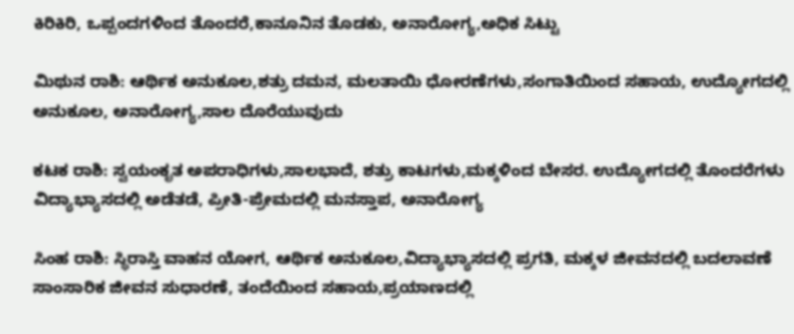ಕಿರಿಕಿರಿ, ಒಪ್ಪಂದಗಳಿಂದ ತೊಂದರೆ,ಕಾನೂನಿನ ತೊಡಕು, ಅನಾರೋಗ್ಯ,ಅಧಿಕ ಸಿಟ್ಟು

ಮಿಥುನ ರಾಶಿ: ಆರ್ಥಿಕ ಅನುಕೂಲ,ಶತ್ರು ದಮನ, ಮಲತಾಯಿ ಧೋರಣೆಗಳು,ಸಂಗಾತಿಯಿಂದ ಸಹಾಯ, ಉದ್ಯೋಗದಲ್ಲಿ ಅನುಕೂಲ, ಅನಾರೋಗ್ಯ,ಸಾಲ ದೊರೆಯುವುದು

ಕಟಕ ರಾಶಿ: ಸ್ವಯಂಕೃತ ಅಪರಾಧಿಗಳು,ಸಾಲಭಾದೆ, ಶತ್ರು ಕಾಟಗಳು,ಮಕ್ಕಳಿಂದ ಬೇಸರ. ಉದ್ಯೋಗದಲ್ಲಿ ತೊಂದರೆಗಳು ವಿದ್ಯಾಭ್ಯಾಸದಲ್ಲಿ ಅಡೆತಡೆ, ಪ್ರೀತಿ-ಪ್ರೇಮದಲ್ಲಿ ಮನಸ್ತಾಪ, ಅನಾರೋಗ್ಯ

ಸಿಂಹ ರಾಶಿ: ಸ್ಥಿರಾಸ್ತಿ ವಾಹನ ಯೋಗ, ಆರ್ಥಿಕ ಅನುಕೂಲ,ವಿದ್ಯಾಭ್ಯಾಸದಲ್ಲಿ ಪ್ರಗತಿ, ಮಕ್ಕಳ ಜೀವನದಲ್ಲಿ ಬದಲಾವಣೆ ಸಾಂಸಾರಿಕ ಜೀವನ ಸುಧಾರಣೆ, ತಂದೆಯಿಂದ ಸಹಾಯ,ಪ್ರಯಾಣದಲ್ಲಿ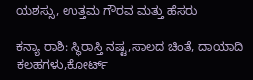ಯಶಸ್ಸು, ಉತ್ತಮ ಗೌರವ ಮತ್ತು ಹೆಸರು

ಕನ್ಯಾ ರಾಶಿ: ಸ್ಥಿರಾಸ್ತಿ ನಷ್ಟ,ಸಾಲದ ಚಿಂತೆ, ದಾಯಾದಿ ಕಲಹಗಳು,ಕೋರ್ಟ್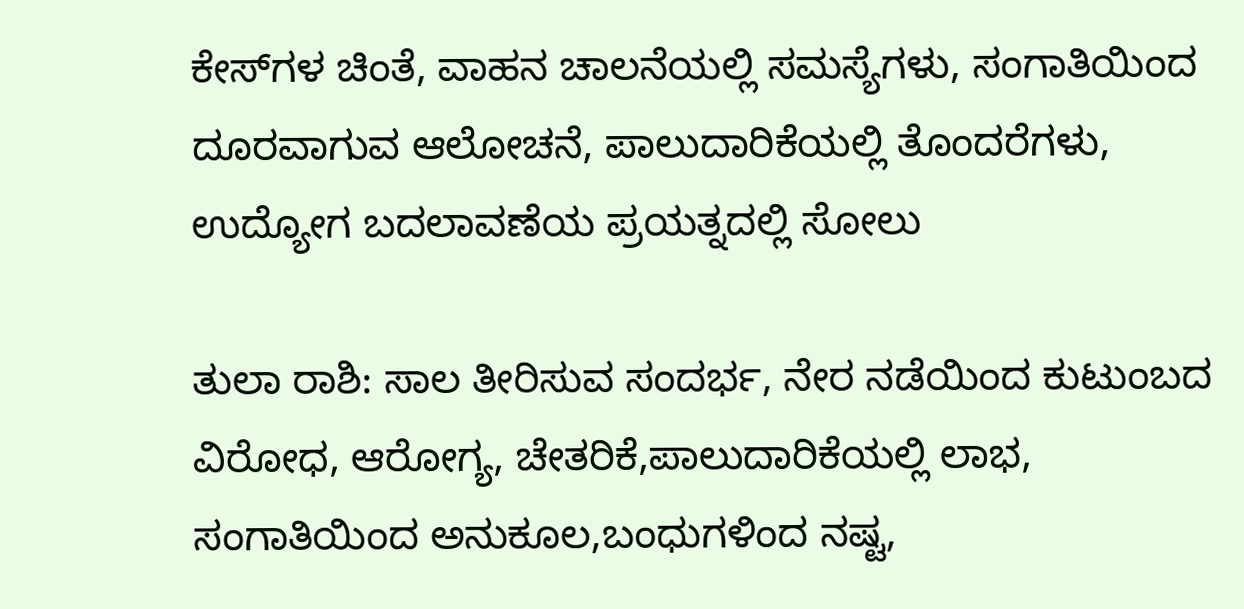ಕೇಸ್‌ಗಳ ಚಿಂತೆ, ವಾಹನ ಚಾಲನೆಯಲ್ಲಿ ಸಮಸ್ಯೆಗಳು, ಸಂಗಾತಿಯಿಂದ ದೂರವಾಗುವ ಆಲೋಚನೆ, ಪಾಲುದಾರಿಕೆಯಲ್ಲಿ ತೊಂದರೆಗಳು, ಉದ್ಯೋಗ ಬದಲಾವಣೆಯ ಪ್ರಯತ್ನದಲ್ಲಿ ಸೋಲು

ತುಲಾ ರಾಶಿ: ಸಾಲ ತೀರಿಸುವ ಸಂದರ್ಭ, ನೇರ ನಡೆಯಿಂದ ಕುಟುಂಬದ ವಿರೋಧ, ಆರೋಗ್ಯ, ಚೇತರಿಕೆ,ಪಾಲುದಾರಿಕೆಯಲ್ಲಿ ಲಾಭ, ಸಂಗಾತಿಯಿಂದ ಅನುಕೂಲ,ಬಂಧುಗಳಿಂದ ನಷ್ಟ,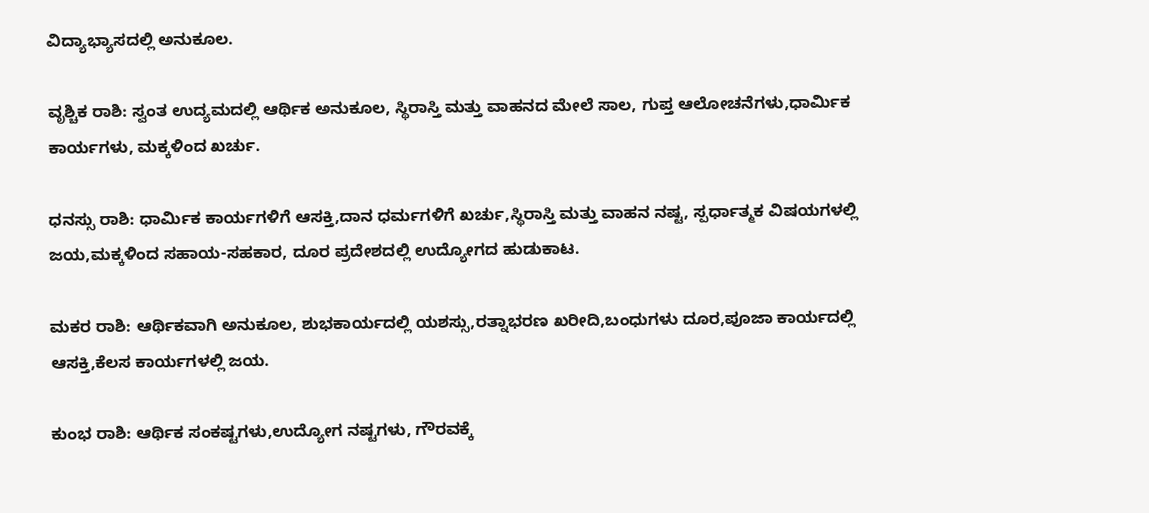ವಿದ್ಯಾಭ್ಯಾಸದಲ್ಲಿ ಅನುಕೂಲ.

ವೃಶ್ಚಿಕ ರಾಶಿ: ಸ್ವಂತ ಉದ್ಯಮದಲ್ಲಿ ಆರ್ಥಿಕ ಅನುಕೂಲ, ಸ್ಥಿರಾಸ್ತಿ ಮತ್ತು ವಾಹನದ ಮೇಲೆ ಸಾಲ, ಗುಪ್ತ ಆಲೋಚನೆಗಳು,ಧಾರ್ಮಿಕ ಕಾರ್ಯಗಳು, ಮಕ್ಕಳಿಂದ ಖರ್ಚು.

ಧನಸ್ಸು ರಾಶಿ: ಧಾರ್ಮಿಕ ಕಾರ್ಯಗಳಿಗೆ ಆಸಕ್ತಿ,ದಾನ ಧರ್ಮಗಳಿಗೆ ಖರ್ಚು,ಸ್ಥಿರಾಸ್ತಿ ಮತ್ತು ವಾಹನ ನಷ್ಟ, ಸ್ಪರ್ಧಾತ್ಮಕ ವಿಷಯಗಳಲ್ಲಿ ಜಯ,ಮಕ್ಕಳಿಂದ ಸಹಾಯ-ಸಹಕಾರ, ದೂರ ಪ್ರದೇಶದಲ್ಲಿ ಉದ್ಯೋಗದ ಹುಡುಕಾಟ.

ಮಕರ ರಾಶಿ: ಆರ್ಥಿಕವಾಗಿ ಅನುಕೂಲ, ಶುಭಕಾರ್ಯದಲ್ಲಿ ಯಶಸ್ಸು,ರತ್ನಾಭರಣ ಖರೀದಿ,ಬಂಧುಗಳು ದೂರ,ಪೂಜಾ ಕಾರ್ಯದಲ್ಲಿ ಆಸಕ್ತಿ,ಕೆಲಸ ಕಾರ್ಯಗಳಲ್ಲಿ ಜಯ.

ಕುಂಭ ರಾಶಿ: ಆರ್ಥಿಕ ಸಂಕಷ್ಟಗಳು,ಉದ್ಯೋಗ ನಷ್ಟಗಳು, ಗೌರವಕ್ಕೆ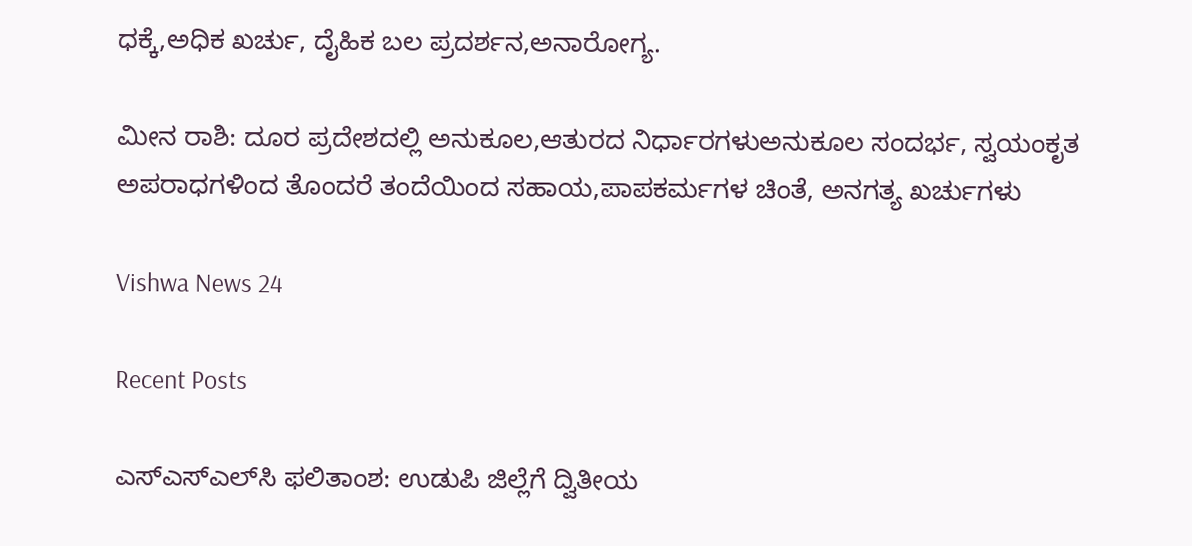ಧಕ್ಕೆ,ಅಧಿಕ ಖರ್ಚು, ದೈಹಿಕ ಬಲ ಪ್ರದರ್ಶನ,ಅನಾರೋಗ್ಯ.

ಮೀನ ರಾಶಿ: ದೂರ ಪ್ರದೇಶದಲ್ಲಿ ಅನುಕೂಲ,ಆತುರದ ನಿರ್ಧಾರಗಳುಅನುಕೂಲ ಸಂದರ್ಭ, ಸ್ವಯಂಕೃತ ಅಪರಾಧಗಳಿಂದ ತೊಂದರೆ ತಂದೆಯಿಂದ ಸಹಾಯ,ಪಾಪಕರ್ಮಗಳ ಚಿಂತೆ, ಅನಗತ್ಯ ಖರ್ಚುಗಳು

Vishwa News 24

Recent Posts

ಎಸ್‌ಎಸ್‌ಎಲ್‌ಸಿ ಫಲಿತಾಂಶ: ಉಡುಪಿ ಜಿಲ್ಲೆಗೆ ದ್ವಿತೀಯ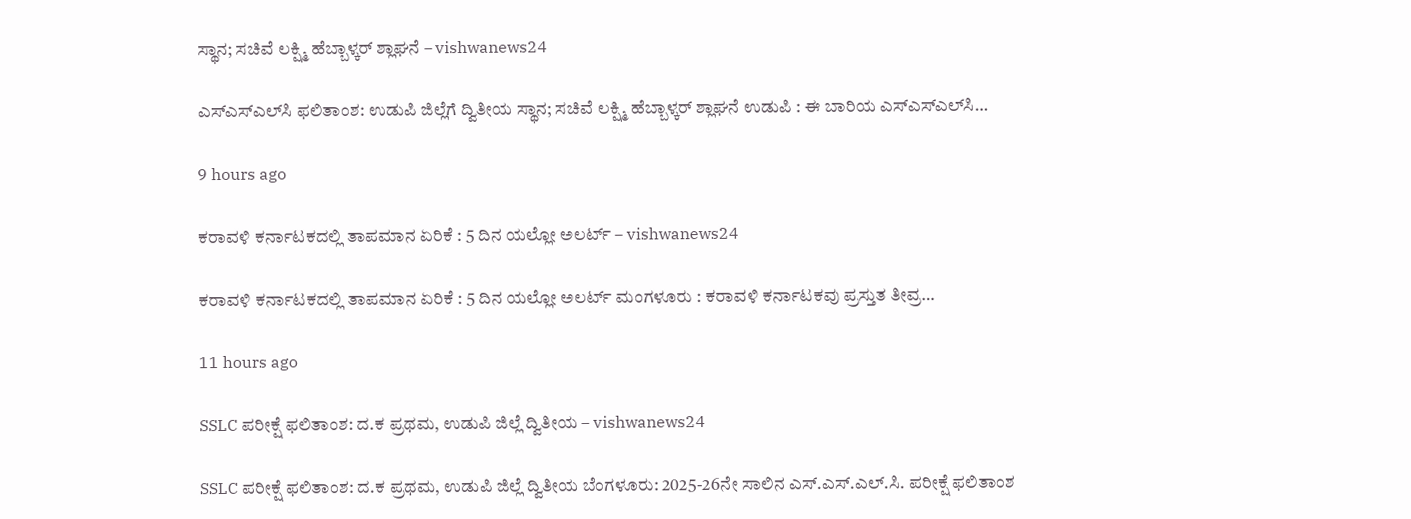ಸ್ಥಾನ; ಸಚಿವೆ ಲಕ್ಷ್ಮಿ ಹೆಬ್ಬಾಳ್ಕರ್ ಶ್ಲಾಘನೆ – vishwanews24

ಎಸ್‌ಎಸ್‌ಎಲ್‌ಸಿ ಫಲಿತಾಂಶ: ಉಡುಪಿ ಜಿಲ್ಲೆಗೆ ದ್ವಿತೀಯ ಸ್ಥಾನ; ಸಚಿವೆ ಲಕ್ಷ್ಮಿ ಹೆಬ್ಬಾಳ್ಕರ್ ಶ್ಲಾಘನೆ ಉಡುಪಿ : ಈ ಬಾರಿಯ ಎಸ್‌ಎಸ್‌ಎಲ್‌ಸಿ…

9 hours ago

ಕರಾವಳಿ ಕರ್ನಾಟಕದಲ್ಲಿ ತಾಪಮಾನ ಏರಿಕೆ : 5 ದಿನ ಯಲ್ಲೋ ಅಲರ್ಟ್‌ – vishwanews24

ಕರಾವಳಿ ಕರ್ನಾಟಕದಲ್ಲಿ ತಾಪಮಾನ ಏರಿಕೆ : 5 ದಿನ ಯಲ್ಲೋ ಅಲರ್ಟ್‌ ಮಂಗಳೂರು : ಕರಾವಳಿ ಕರ್ನಾಟಕವು ಪ್ರಸ್ತುತ ತೀವ್ರ…

11 hours ago

SSLC ಪರೀಕ್ಷೆ ಫಲಿತಾಂಶ: ದ.ಕ ಪ್ರಥಮ, ಉಡುಪಿ ಜಿಲ್ಲೆ ದ್ವಿತೀಯ – vishwanews24

SSLC ಪರೀಕ್ಷೆ ಫಲಿತಾಂಶ: ದ.ಕ ಪ್ರಥಮ, ಉಡುಪಿ ಜಿಲ್ಲೆ ದ್ವಿತೀಯ ಬೆಂಗಳೂರು: 2025-26ನೇ ಸಾಲಿನ ಎಸ್.ಎಸ್.ಎಲ್.ಸಿ. ಪರೀಕ್ಷೆ ಫಲಿತಾಂಶ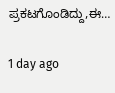ಪ್ರಕಟಗೊಂಡಿದ್ದು,ಈ…

1 day ago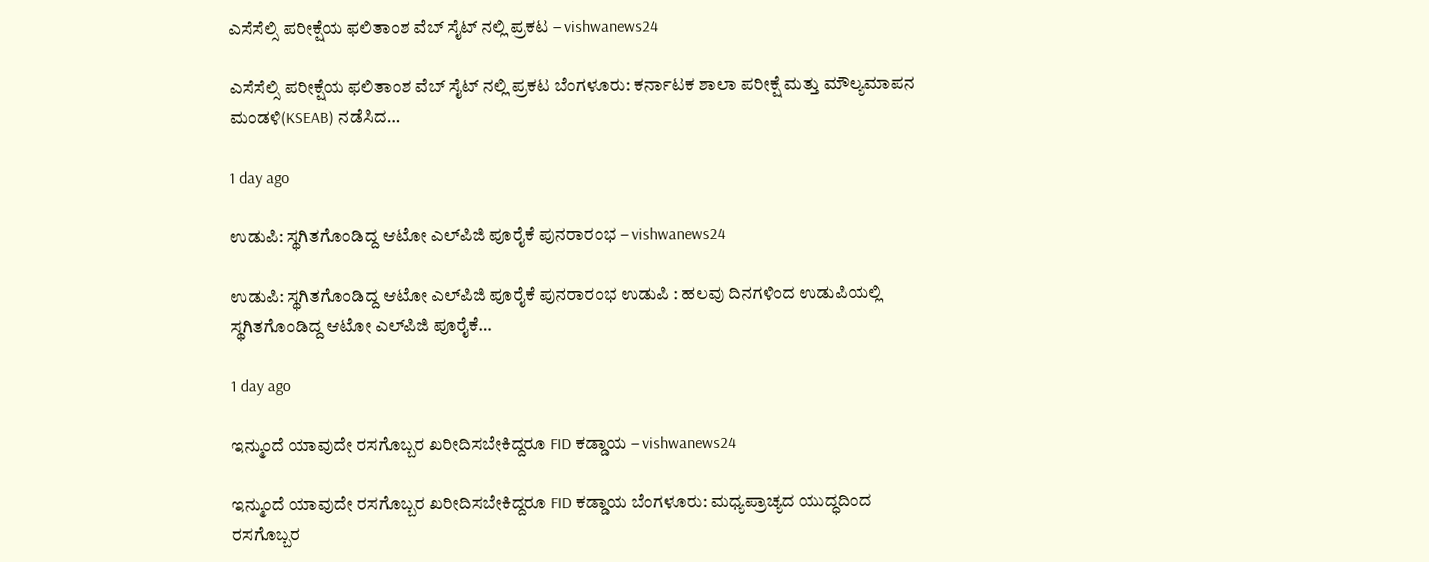ಎಸೆಸೆಲ್ಸಿ ಪರೀಕ್ಷೆಯ ಫಲಿತಾಂಶ ವೆಬ್ ಸೈಟ್ ನಲ್ಲಿ ಪ್ರಕಟ – vishwanews24

ಎಸೆಸೆಲ್ಸಿ ಪರೀಕ್ಷೆಯ ಫಲಿತಾಂಶ ವೆಬ್ ಸೈಟ್ ನಲ್ಲಿ ಪ್ರಕಟ ಬೆಂಗಳೂರು: ಕರ್ನಾಟಕ ಶಾಲಾ ಪರೀಕ್ಷೆ ಮತ್ತು ಮೌಲ್ಯಮಾಪನ ಮಂಡಳಿ(KSEAB) ನಡೆಸಿದ…

1 day ago

ಉಡುಪಿ: ಸ್ಥಗಿತಗೊಂಡಿದ್ದ ಆಟೋ ಎಲ್‌ಪಿಜಿ ಪೂರೈಕೆ ಪುನರಾರಂಭ – vishwanews24

ಉಡುಪಿ: ಸ್ಥಗಿತಗೊಂಡಿದ್ದ ಆಟೋ ಎಲ್‌ಪಿಜಿ ಪೂರೈಕೆ ಪುನರಾರಂಭ ಉಡುಪಿ : ಹಲವು ದಿನಗಳಿಂದ ಉಡುಪಿಯಲ್ಲಿ ಸ್ಥಗಿತಗೊಂಡಿದ್ದ ಆಟೋ ಎಲ್‌ಪಿಜಿ ಪೂರೈಕೆ…

1 day ago

ಇನ್ಮುಂದೆ ಯಾವುದೇ ರಸಗೊಬ್ಬರ ಖರೀದಿಸಬೇಕಿದ್ದರೂ FID ಕಡ್ಡಾಯ – vishwanews24

ಇನ್ಮುಂದೆ ಯಾವುದೇ ರಸಗೊಬ್ಬರ ಖರೀದಿಸಬೇಕಿದ್ದರೂ FID ಕಡ್ಡಾಯ ಬೆಂಗಳೂರು: ಮಧ್ಯಪ್ರಾಚ್ಯದ ಯುದ್ಧದಿಂದ ರಸಗೊಬ್ಬರ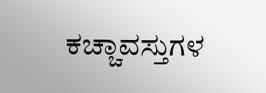ಕಚ್ಚಾವಸ್ತುಗಳ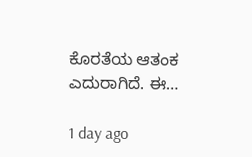ಕೊರತೆಯ ಆತಂಕ ಎದುರಾಗಿದೆ. ಈ…

1 day ago